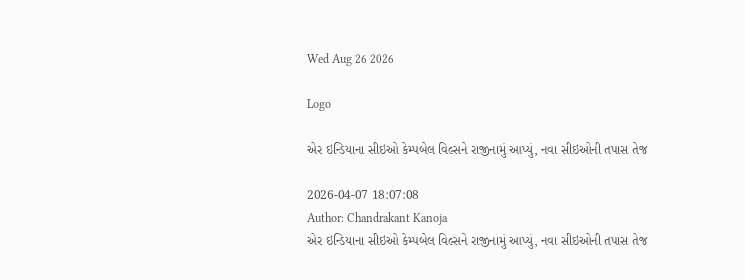Wed Aug 26 2026

Logo

એર ઇન્ડિયાના સીઇઓ કેમ્પબેલ વિલ્સને રાજીનામું આપ્યું, નવા સીઇઓની તપાસ તેજ

2026-04-07 18:07:08
Author: Chandrakant Kanoja
એર ઇન્ડિયાના સીઇઓ કેમ્પબેલ વિલ્સને રાજીનામું આપ્યું, નવા સીઇઓની તપાસ તેજ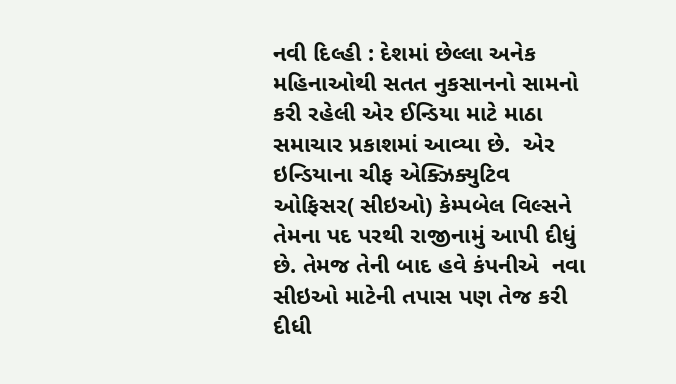નવી દિલ્હી : દેશમાં છેલ્લા અનેક મહિનાઓથી સતત નુકસાનનો સામનો કરી રહેલી એર ઈન્ડિયા માટે માઠા સમાચાર પ્રકાશમાં આવ્યા છે.  એર ઇન્ડિયાના ચીફ એક્ઝિક્યુટિવ ઓફિસર( સીઇઓ) કેમ્પબેલ વિલ્સને તેમના પદ પરથી રાજીનામું આપી દીધું છે. તેમજ તેની બાદ હવે કંપનીએ  નવા સીઇઓ માટેની તપાસ પણ તેજ કરી દીધી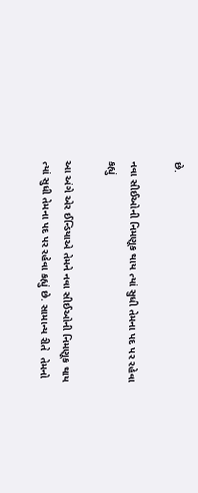છે.

નવા સીઈઓની નિમણૂક થાય ત્યાં સુધી તેમના પદ પર રહેવા કહ્યું

આ અંગે એર ઈન્ડિયાએ તેમને નવા સીઈઓની નિમણૂક થાય ત્યાં સુધી તેમના પદ પર રહેવા કહ્યું છે. સામાન્ય રીતે  તેમનો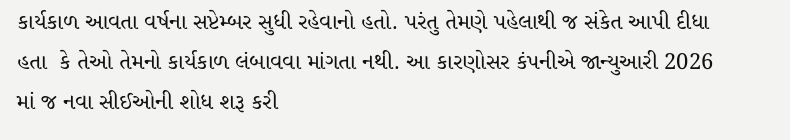કાર્યકાળ આવતા વર્ષના સપ્ટેમ્બર સુધી રહેવાનો હતો. પરંતુ તેમણે પહેલાથી જ સંકેત આપી દીધા હતા  કે તેઓ તેમનો કાર્યકાળ લંબાવવા માંગતા નથી. આ કારણોસર કંપનીએ જાન્યુઆરી 2026 માં જ નવા સીઈઓની શોધ શરૂ કરી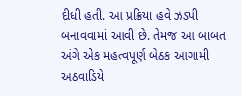દીધી હતી. આ પ્રક્રિયા હવે ઝડપી બનાવવામાં આવી છે. તેમજ આ બાબત અંગે એક મહત્વપૂર્ણ બેઠક આગામી અઠવાડિયે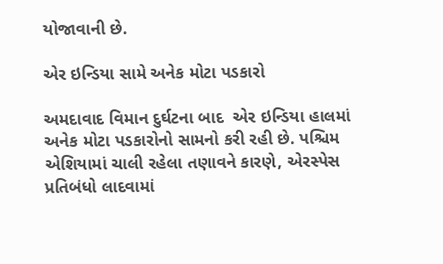યોજાવાની છે.

એર ઇન્ડિયા સામે અનેક મોટા પડકારો

અમદાવાદ વિમાન દુર્ઘટના બાદ  એર ઇન્ડિયા હાલમાં અનેક મોટા પડકારોનો સામનો કરી રહી છે. પશ્ચિમ એશિયામાં ચાલી રહેલા તણાવને કારણે, એરસ્પેસ પ્રતિબંધો લાદવામાં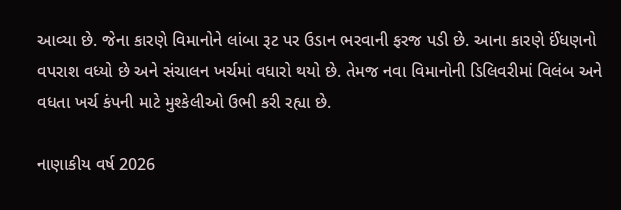આવ્યા છે. જેના કારણે વિમાનોને લાંબા રૂટ પર ઉડાન ભરવાની ફરજ પડી છે. આના કારણે ઈંધણનો વપરાશ વધ્યો છે અને સંચાલન ખર્ચમાં વધારો થયો છે. તેમજ નવા વિમાનોની ડિલિવરીમાં વિલંબ અને વધતા ખર્ચ કંપની માટે મુશ્કેલીઓ ઉભી કરી રહ્યા છે.

નાણાકીય વર્ષ 2026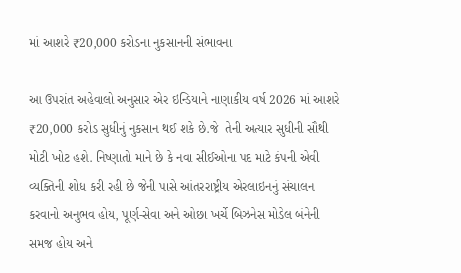માં આશરે ₹20,000 કરોડના નુકસાનની સંભાવના

આ ઉપરાંત અહેવાલો અનુસાર એર ઇન્ડિયાને નાણાકીય વર્ષ 2026 માં આશરે ₹20,000 કરોડ સુધીનું નુકસાન થઈ શકે છે.જે  તેની અત્યાર સુધીની સૌથી મોટી ખોટ હશે. નિષ્ણાતો માને છે કે નવા સીઈઓના પદ માટે કંપની એવી વ્યક્તિની શોધ કરી રહી છે જેની પાસે આંતરરાષ્ટ્રીય એરલાઇનનું સંચાલન કરવાનો અનુભવ હોય, પૂર્ણ-સેવા અને ઓછા ખર્ચે બિઝનેસ મોડેલ બંનેની સમજ હોય અને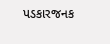પડકારજનક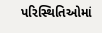પરિસ્થિતિઓમાં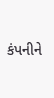કંપનીને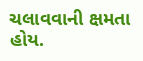ચલાવવાની ક્ષમતા હોય.